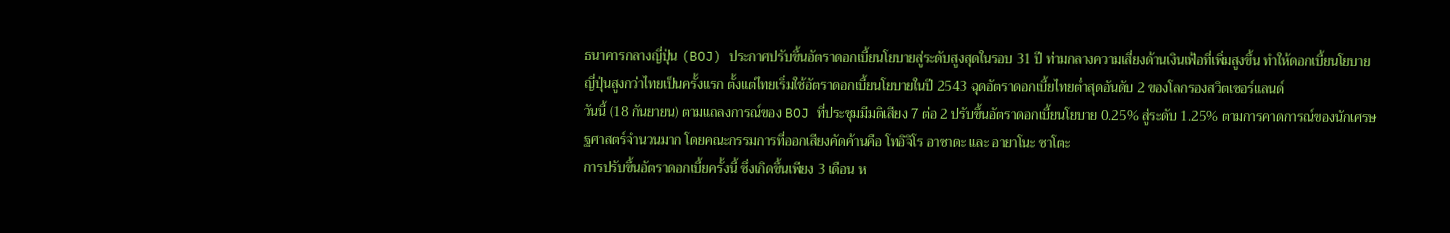ธนาคารกลางญี่ปุ่น (BOJ) ประกาศปรับขึ้นอัตราดอกเบี้ยนโยบายสู่ระดับสูงสุดในรอบ 31 ปี ท่ามกลางความเสี่ยงด้านเงินเฟ้อที่เพิ่มสูงขึ้น ทำให้ดอกเบี้ยนโยบายญี่ปุ่นสูงกว่าไทยเป็นครั้งแรก ตั้งแต่ไทยเริ่มใช้อัตราดอกเบี้ยนโยบายในปี 2543 ฉุดอัตราดอกเบี้ยไทยต่ำสุดอันดับ 2 ของโลกรองสวิตเซอร์แลนด์
วันนี้ (18 กันยายน) ตามแถลงการณ์ของ BOJ ที่ประชุมมีมติเสียง 7 ต่อ 2 ปรับขึ้นอัตราดอกเบี้ยนโยบาย 0.25% สู่ระดับ 1.25% ตามการคาดการณ์ของนักเศรษฐศาสตร์จำนวนมาก โดยคณะกรรมการที่ออกเสียงคัดค้านคือ โทอิจิโร อาซาดะ และ อายาโนะ ซาโตะ
การปรับขึ้นอัตราดอกเบี้ยครั้งนี้ ซึ่งเกิดขึ้นเพียง 3 เดือน ห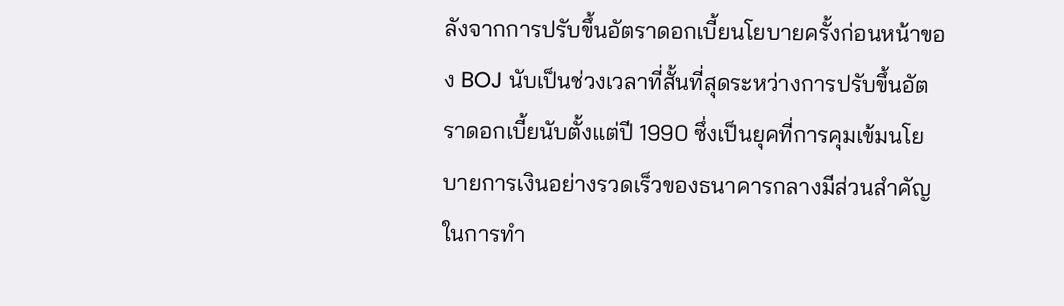ลังจากการปรับขึ้นอัตราดอกเบี้ยนโยบายครั้งก่อนหน้าของ BOJ นับเป็นช่วงเวลาที่สั้นที่สุดระหว่างการปรับขึ้นอัตราดอกเบี้ยนับตั้งแต่ปี 1990 ซึ่งเป็นยุคที่การคุมเข้มนโยบายการเงินอย่างรวดเร็วของธนาคารกลางมีส่วนสำคัญในการทำ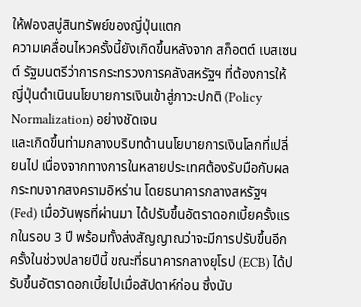ให้ฟองสบู่สินทรัพย์ของญี่ปุ่นแตก
ความเคลื่อนไหวครั้งนี้ยังเกิดขึ้นหลังจาก สก็อตต์ เบสเซนต์ รัฐมนตรีว่าการกระทรวงการคลังสหรัฐฯ ที่ต้องการให้ญี่ปุ่นดำเนินนโยบายการเงินเข้าสู่ภาวะปกติ (Policy Normalization) อย่างชัดเจน
และเกิดขึ้นท่ามกลางบริบทด้านนโยบายการเงินโลกที่เปลี่ยนไป เนื่องจากทางการในหลายประเทศต้องรับมือกับผลกระทบจากสงครามอิหร่าน โดยธนาคารกลางสหรัฐฯ (Fed) เมื่อวันพุธที่ผ่านมา ได้ปรับขึ้นอัตราดอกเบี้ยครั้งแรกในรอบ 3 ปี พร้อมทั้งส่งสัญญาณว่าจะมีการปรับขึ้นอีกครั้งในช่วงปลายปีนี้ ขณะที่ธนาคารกลางยุโรป (ECB) ได้ปรับขึ้นอัตราดอกเบี้ยไปเมื่อสัปดาห์ก่อน ซึ่งนับ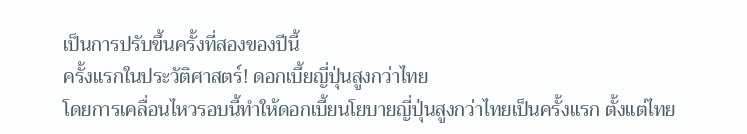เป็นการปรับขึ้นครั้งที่สองของปีนี้
ครั้งแรกในประวัติศาสตร์! ดอกเบี้ยญี่ปุ่นสูงกว่าไทย
โดยการเคลื่อนไหวรอบนี้ทำให้ดอกเบี้ยนโยบายญี่ปุ่นสูงกว่าไทยเป็นครั้งแรก ตั้งแต่ไทย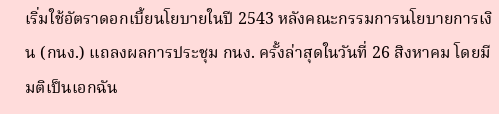เริ่มใช้อัตราดอกเบี้ยนโยบายในปี 2543 หลังคณะกรรมการนโยบายการเงิน (กนง.) แถลงผลการประชุม กนง. ครั้งล่าสุดในวันที่ 26 สิงหาคม โดยมีมติเป็นเอกฉัน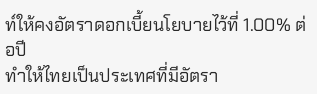ท์ให้คงอัตราดอกเบี้ยนโยบายไว้ที่ 1.00% ต่อปี
ทำให้ไทยเป็นประเทศที่มีอัตรา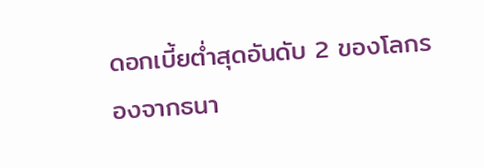ดอกเบี้ยต่ำสุดอันดับ 2 ของโลกรองจากธนา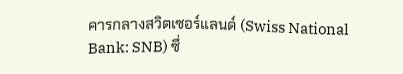คารกลางสวิตเซอร์แลนด์ (Swiss National Bank: SNB) ซึ่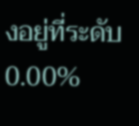งอยู่ที่ระดับ 0.00%